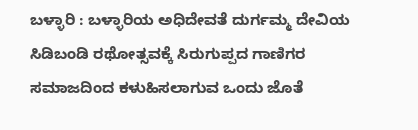ಬಳ್ಳಾರಿ : ಬಳ್ಳಾರಿಯ ಅಧಿದೇವತೆ ದುರ್ಗಮ್ಮ ದೇವಿಯ ಸಿಡಿಬಂಡಿ ರಥೋತ್ಸವಕ್ಕೆ ಸಿರುಗುಪ್ಪದ ಗಾಣಿಗರ ಸಮಾಜದಿಂದ ಕಳುಹಿಸಲಾಗುವ ಒಂದು ಜೊತೆ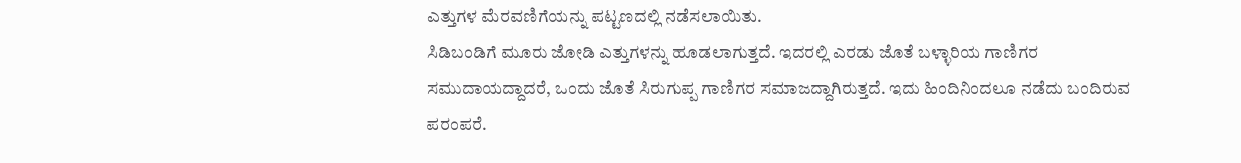ಎತ್ತುಗಳ ಮೆರವಣಿಗೆಯನ್ನು ಪಟ್ಟಣದಲ್ಲಿ ನಡೆಸಲಾಯಿತು.
ಸಿಡಿಬಂಡಿಗೆ ಮೂರು ಜೋಡಿ ಎತ್ತುಗಳನ್ನು ಹೂಡಲಾಗುತ್ತದೆ. ಇದರಲ್ಲಿ ಎರಡು ಜೊತೆ ಬಳ್ಳಾರಿಯ ಗಾಣಿಗರ ಸಮುದಾಯದ್ದಾದರೆ, ಒಂದು ಜೊತೆ ಸಿರುಗುಪ್ಪ ಗಾಣಿಗರ ಸಮಾಜದ್ದಾಗಿರುತ್ತದೆ. ಇದು ಹಿಂದಿನಿಂದಲೂ ನಡೆದು ಬಂದಿರುವ ಪರಂಪರೆ.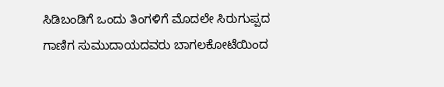ಸಿಡಿಬಂಡಿಗೆ ಒಂದು ತಿಂಗಳಿಗೆ ಮೊದಲೇ ಸಿರುಗುಪ್ಪದ ಗಾಣಿಗ ಸುಮುದಾಯದವರು ಬಾಗಲಕೋಟೆಯಿಂದ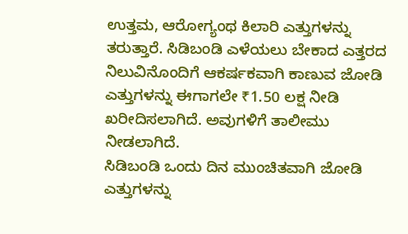ಉತ್ತಮ, ಆರೋಗ್ಯಂಥ ಕಿಲಾರಿ ಎತ್ತುಗಳನ್ನು ತರುತ್ತಾರೆ. ಸಿಡಿಬಂಡಿ ಎಳೆಯಲು ಬೇಕಾದ ಎತ್ತರದ ನಿಲುವಿನೊಂದಿಗೆ ಆಕರ್ಷಕವಾಗಿ ಕಾಣುವ ಜೋಡಿ ಎತ್ತುಗಳನ್ನು ಈಗಾಗಲೇ ₹1.50 ಲಕ್ಷ ನೀಡಿ ಖರೀದಿಸಲಾಗಿದೆ. ಅವುಗಳಿಗೆ ತಾಲೀಮು ನೀಡಲಾಗಿದೆ.
ಸಿಡಿಬಂಡಿ ಒಂದು ದಿನ ಮುಂಚಿತವಾಗಿ ಜೋಡಿ ಎತ್ತುಗಳನ್ನು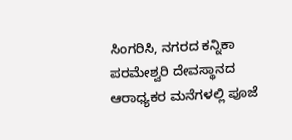ಸಿಂಗರಿಸಿ, ನಗರದ ಕನ್ನಿಕಾ ಪರಮೇಶ್ವರಿ ದೇವಸ್ಥಾನದ ಆರಾಧ್ಯಕರ ಮನೆಗಳಲ್ಲಿ ಪೂಜೆ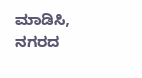ಮಾಡಿಸಿ, ನಗರದ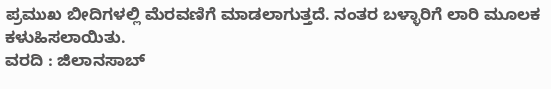ಪ್ರಮುಖ ಬೀದಿಗಳಲ್ಲಿ ಮೆರವಣಿಗೆ ಮಾಡಲಾಗುತ್ತದೆ. ನಂತರ ಬಳ್ಳಾರಿಗೆ ಲಾರಿ ಮೂಲಕ ಕಳುಹಿಸಲಾಯಿತು.
ವರದಿ : ಜಿಲಾನಸಾಬ್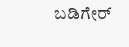ಬಡಿಗೇರ್